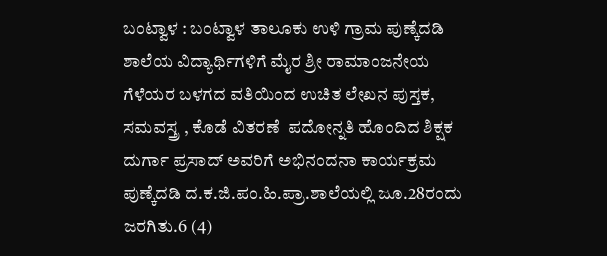ಬಂಟ್ವಾಳ : ಬಂಟ್ವಾಳ ತಾಲೂಕು ಉಳಿ ಗ್ರಾಮ ಪುಣ್ಕೆದಡಿ ಶಾಲೆಯ ವಿದ್ಯಾರ್ಥಿಗಳಿಗೆ ಮೈರ ಶ್ರೀ ರಾಮಾಂಜನೇಯ ಗೆಳೆಯರ ಬಳಗದ ವತಿಯಿಂದ ಉಚಿತ ಲೇಖನ ಪುಸ್ತಕ, ಸಮವಸ್ತ್ರ , ಕೊಡೆ ವಿತರಣೆ  ಪದೋನ್ನತಿ ಹೊಂದಿದ ಶಿಕ್ಷಕ ದುರ್ಗಾ ಪ್ರಸಾದ್ ಅವರಿಗೆ ಅಭಿನಂದನಾ ಕಾರ್ಯಕ್ರಮ ಪುಣ್ಕೆದಡಿ ದ.ಕ.ಜಿ.ಪಂ.ಹಿ.ಪ್ರಾ.ಶಾಲೆಯಲ್ಲಿ ಜೂ.28ರಂದು ಜರಗಿತು.6 (4)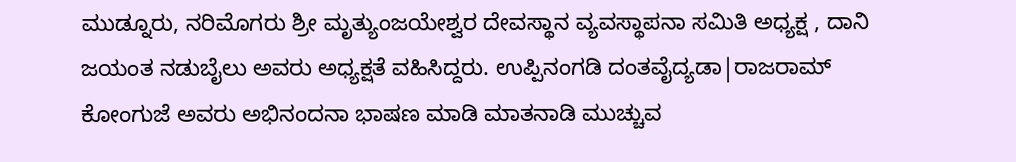ಮುಡ್ನೂರು, ನರಿಮೊಗರು ಶ್ರೀ ಮೃತ್ಯುಂಜಯೇಶ್ವರ ದೇವಸ್ಥಾನ ವ್ಯವಸ್ಥಾಪನಾ ಸಮಿತಿ ಅಧ್ಯಕ್ಷ , ದಾನಿ ಜಯಂತ ನಡುಬೈಲು ಅವರು ಅಧ್ಯಕ್ಷತೆ ವಹಿಸಿದ್ದರು. ಉಪ್ಪಿನಂಗಡಿ ದಂತವೈದ್ಯಡಾ|ರಾಜರಾಮ್ ಕೋಂಗುಜೆ ಅವರು ಅಭಿನಂದನಾ ಭಾಷಣ ಮಾಡಿ ಮಾತನಾಡಿ ಮುಚ್ಚುವ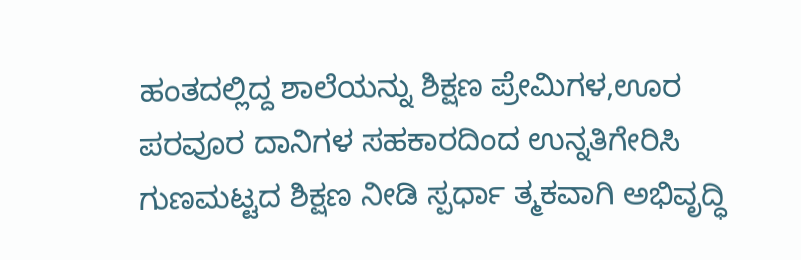ಹಂತದಲ್ಲಿದ್ದ ಶಾಲೆಯನ್ನು ಶಿಕ್ಷಣ ಪ್ರೇಮಿಗಳ,ಊರ ಪರವೂರ ದಾನಿಗಳ ಸಹಕಾರದಿಂದ ಉನ್ನತಿಗೇರಿಸಿ ಗುಣಮಟ್ಟದ ಶಿಕ್ಷಣ ನೀಡಿ ಸ್ಪರ್ಧಾ ತ್ಮಕವಾಗಿ ಅಭಿವೃದ್ಧಿ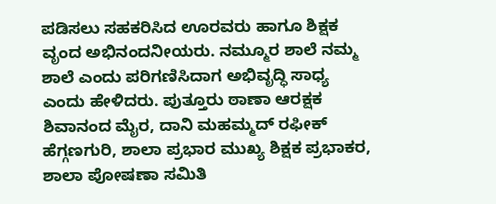ಪಡಿಸಲು ಸಹಕರಿಸಿದ ಊರವರು ಹಾಗೂ ಶಿಕ್ಷಕ ವೃಂದ ಅಭಿನಂದನೀಯರು. ನಮ್ಮೂರ ಶಾಲೆ ನಮ್ಮ ಶಾಲೆ ಎಂದು ಪರಿಗಣಿಸಿದಾಗ ಅಭಿವೃದ್ಧಿ ಸಾಧ್ಯ ಎಂದು ಹೇಳಿದರು. ಪುತ್ತೂರು ಠಾಣಾ ಆರಕ್ಷಕ ಶಿವಾನಂದ ಮೈರ, ದಾನಿ ಮಹಮ್ಮದ್ ರಫೀಕ್ ಹೆಗ್ಗಣಗುರಿ, ಶಾಲಾ ಪ್ರಭಾರ ಮುಖ್ಯ ಶಿಕ್ಷಕ ಪ್ರಭಾಕರ, ಶಾಲಾ ಪೋಷಣಾ ಸಮಿತಿ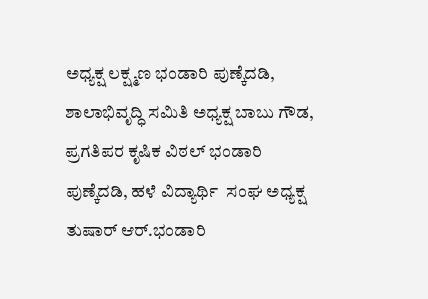ಅಧ್ಯಕ್ಷ ಲಕ್ಷ್ಮಣ ಭಂಡಾರಿ ಪುಣ್ಕೆದಡಿ, ಶಾಲಾಭಿವೃದ್ಧಿ ಸಮಿತಿ ಅಧ್ಯಕ್ಷ ಬಾಬು ಗೌಡ, ಪ್ರಗತಿಪರ ಕೃಷಿಕ ವಿಠಲ್ ಭಂಡಾರಿ ಪುಣ್ಕೆದಡಿ, ಹಳೆ ವಿದ್ಯಾರ್ಥಿ  ಸಂಘ ಅಧ್ಯಕ್ಷ ತುಷಾರ್ ಆರ್.ಭಂಡಾರಿ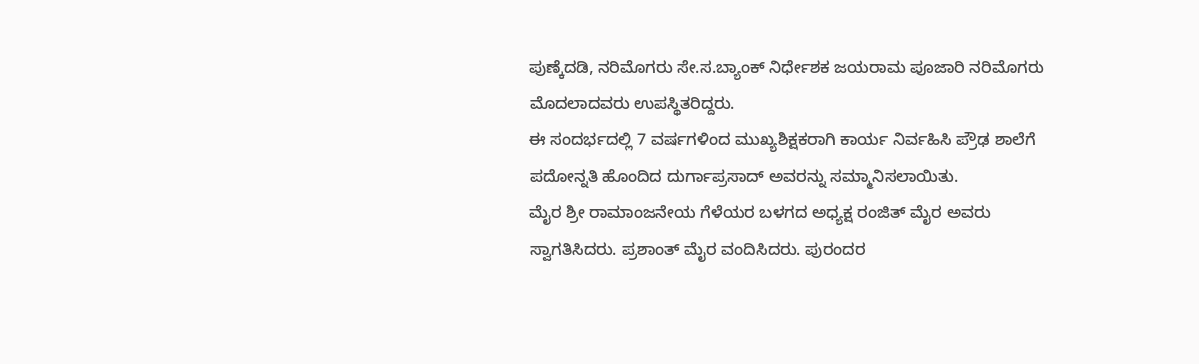ಪುಣ್ಕೆದಡಿ, ನರಿಮೊಗರು ಸೇ.ಸ.ಬ್ಯಾಂಕ್ ನಿರ್ಧೇಶಕ ಜಯರಾಮ ಪೂಜಾರಿ ನರಿಮೊಗರು ಮೊದಲಾದವರು ಉಪಸ್ಥಿತರಿದ್ದರು.
ಈ ಸಂದರ್ಭದಲ್ಲಿ 7 ವರ್ಷಗಳಿಂದ ಮುಖ್ಯಶಿಕ್ಷಕರಾಗಿ ಕಾರ್ಯ ನಿರ್ವಹಿಸಿ ಪ್ರೌಢ ಶಾಲೆಗೆ ಪದೋನ್ನತಿ ಹೊಂದಿದ ದುರ್ಗಾಪ್ರಸಾದ್ ಅವರನ್ನು ಸಮ್ಮಾನಿಸಲಾಯಿತು.
ಮೈರ ಶ್ರೀ ರಾಮಾಂಜನೇಯ ಗೆಳೆಯರ ಬಳಗದ ಅಧ್ಯಕ್ಷ ರಂಜಿತ್ ಮೈರ ಅವರು ಸ್ವಾಗತಿಸಿದರು. ಪ್ರಶಾಂತ್ ಮೈರ ವಂದಿಸಿದರು. ಪುರಂದರ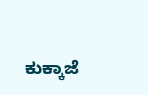ಕುಕ್ಕಾಜೆ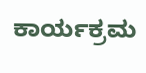ಕಾರ್ಯಕ್ರಮ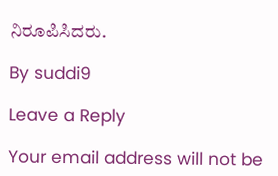ನಿರೂಪಿಸಿದರು.

By suddi9

Leave a Reply

Your email address will not be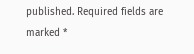published. Required fields are marked *